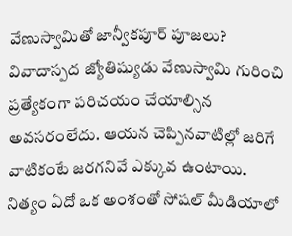వేణుస్వామితో జాన్వీకపూర్ పూజలు?
వివాదాస్పద జ్యోతిష్యుడు వేణుస్వామి గురించి ప్రత్యేకంగా పరిచయం చేయాల్సిన అవసరంలేదు. ఆయన చెప్పినవాటిల్లో జరిగే వాటికంటే జరగనివే ఎక్కువ ఉంటాయి. నిత్యం ఏదో ఒక అంశంతో సోషల్ మీడియాలో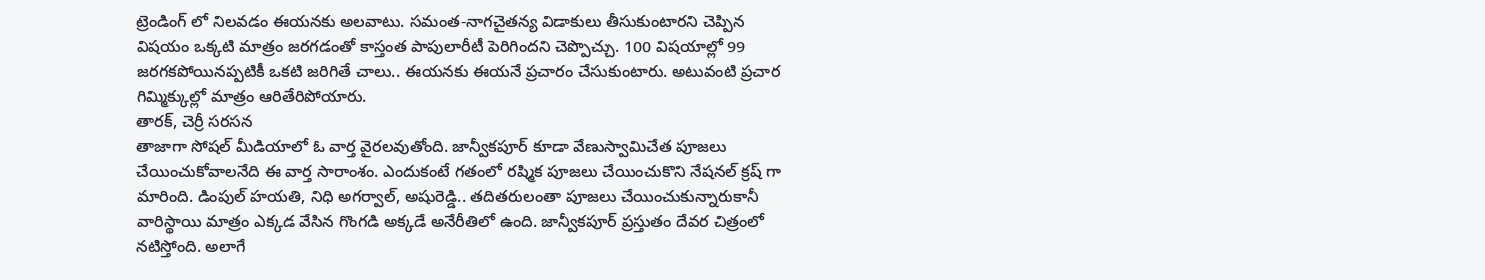ట్రెండింగ్ లో నిలవడం ఈయనకు అలవాటు. సమంత-నాగచైతన్య విడాకులు తీసుకుంటారని చెప్పిన విషయం ఒక్కటి మాత్రం జరగడంతో కాస్తంత పాపులారీటీ పెరిగిందని చెప్పొచ్చు. 100 విషయాల్లో 99 జరగకపోయినప్పటికీ ఒకటి జరిగితే చాలు.. ఈయనకు ఈయనే ప్రచారం చేసుకుంటారు. అటువంటి ప్రచార గిమ్మిక్కుల్లో మాత్రం ఆరితేరిపోయారు.
తారక్, చెర్రీ సరసన
తాజాగా సోషల్ మీడియాలో ఓ వార్త వైరలవుతోంది. జాన్వీకపూర్ కూడా వేణుస్వామిచేత పూజలు చేయించుకోవాలనేది ఈ వార్త సారాంశం. ఎందుకంటే గతంలో రష్మిక పూజలు చేయించుకొని నేషనల్ క్రష్ గా మారింది. డింపుల్ హయతి, నిధి అగర్వాల్, అషురెడ్డి.. తదితరులంతా పూజలు చేయించుకున్నారుకానీ వారిస్థాయి మాత్రం ఎక్కడ వేసిన గొంగడి అక్కడే అనేరీతిలో ఉంది. జాన్వీకపూర్ ప్రస్తుతం దేవర చిత్రంలో నటిస్తోంది. అలాగే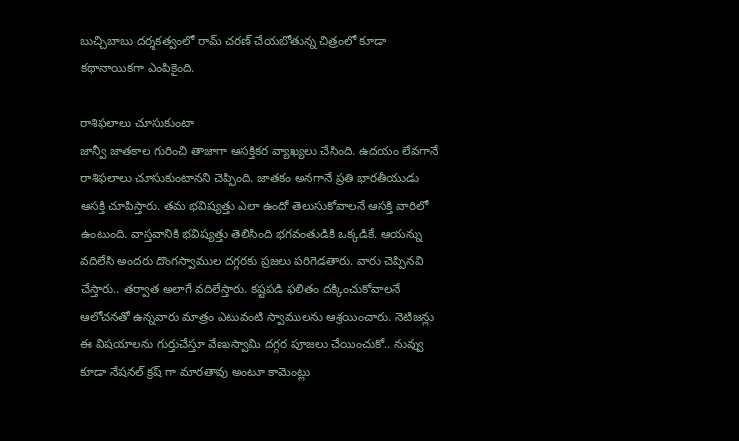బుచ్చిబాబు దర్శకత్వంలో రామ్ చరణ్ చేయబోతున్న చిత్రంలో కూడా కథానాయికగా ఎంపికైంది.

రాశిఫలాలు చూసుకుంటా
జాన్వీ జాతకాల గురించి తాజాగా ఆసక్తికర వ్యాఖ్యలు చేసింది. ఉదయం లేవగానే రాశిఫలాలు చూసుకుంటానని చెప్పింది. జాతకం అనగానే ప్రతి భారతీయుడు ఆసక్తి చూపిస్తారు. తమ భవిష్యత్తు ఎలా ఉందో తెలుసుకోవాలనే ఆసక్తి వారిలో ఉంటుంది. వాస్తవానికి భవిష్యత్తు తెలిసింది భగవంతుడికి ఒక్కడికే. ఆయన్ను వదిలేసి అందరు దొంగస్వాముల దగ్గరకు ప్రజలు పరిగెడతారు. వారు చెప్పినవి చేస్తారు.. తర్వాత అలాగే వదిలేస్తారు. కష్టపడి ఫలితం దక్కించుకోవాలనే ఆలోచనతో ఉన్నవారు మాత్రం ఎటువంటి స్వాములను ఆశ్రయించారు. నెటిజన్లు ఈ విషయాలను గుర్తుచేస్తూ వేణుస్వామి దగ్గర పూజలు చేయించుకో.. నువ్వు కూడా నేషనల్ క్రష్ గా మారతావు అంటూ కామెంట్లు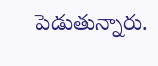పెడుతున్నారు.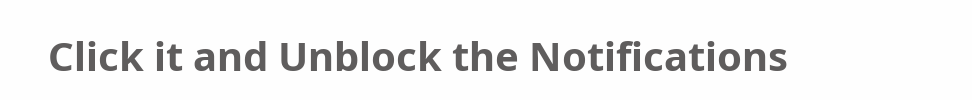Click it and Unblock the Notifications